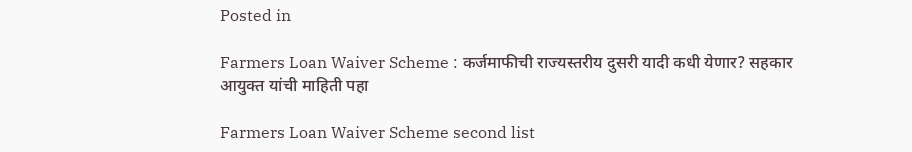Posted in

Farmers Loan Waiver Scheme : कर्जमाफीची राज्यस्तरीय दुसरी यादी कधी येणार? सहकार आयुक्त यांची माहिती पहा

Farmers Loan Waiver Scheme second list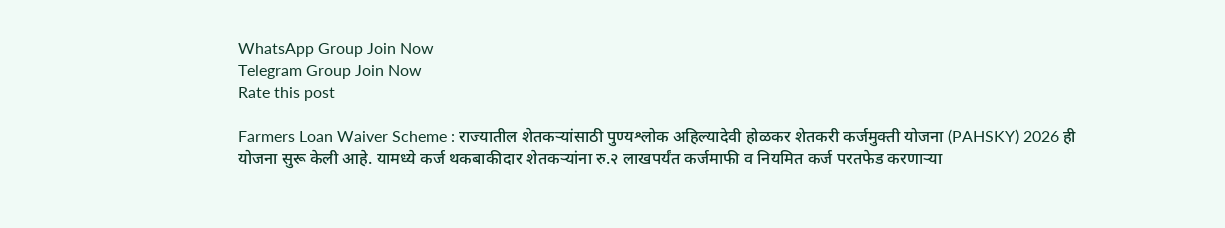WhatsApp Group Join Now
Telegram Group Join Now
Rate this post

Farmers Loan Waiver Scheme : राज्यातील शेतकऱ्यांसाठी पुण्यश्लोक अहिल्यादेवी होळकर शेतकरी कर्जमुक्ती योजना (PAHSKY) 2026 ही योजना सुरू केली आहे. यामध्ये कर्ज थकबाकीदार शेतकऱ्यांना रु.२ लाखपर्यंत कर्जमाफी व नियमित कर्ज परतफेड करणाऱ्या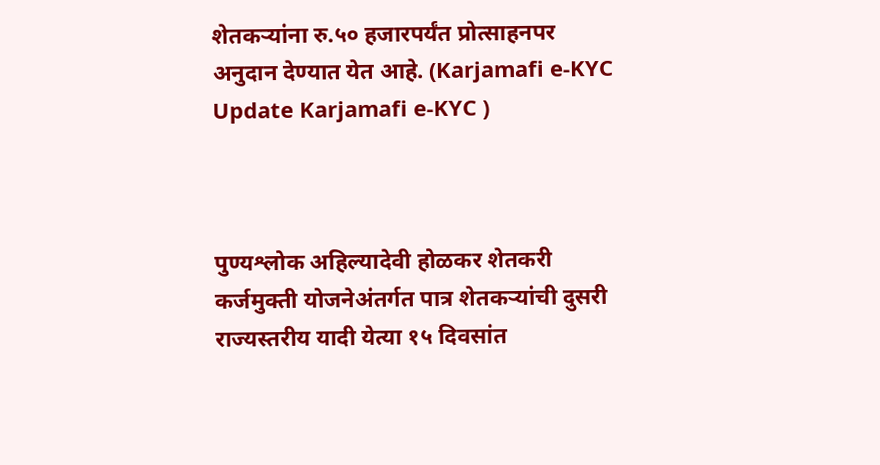शेतकऱ्यांना रु.५० हजारपर्यंत प्रोत्साहनपर अनुदान देण्यात येत आहे. (Karjamafi e-KYC Update Karjamafi e-KYC )



पुण्यश्लोक अहिल्यादेवी होळकर शेतकरी कर्जमुक्ती योजनेअंतर्गत पात्र शेतकऱ्यांची दुसरी राज्यस्तरीय यादी येत्या १५ दिवसांत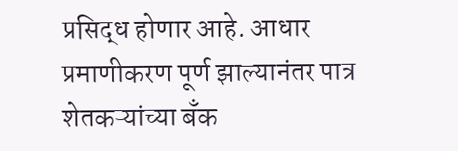प्रसिद्ध होणार आहे. आधार प्रमाणीकरण पूर्ण झाल्यानंतर पात्र शेतकऱ्यांच्या बँक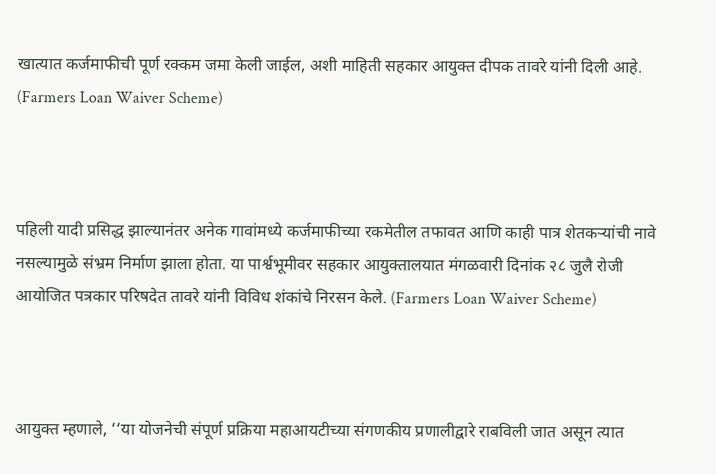खात्यात कर्जमाफीची पूर्ण रक्कम जमा केली जाईल, अशी माहिती सहकार आयुक्त दीपक तावरे यांनी दिली आहे. (Farmers Loan Waiver Scheme)



पहिली यादी प्रसिद्ध झाल्यानंतर अनेक गावांमध्ये कर्जमाफीच्या रकमेतील तफावत आणि काही पात्र शेतकऱ्यांची नावे नसल्यामुळे संभ्रम निर्माण झाला होता. या पार्श्वभूमीवर सहकार आयुक्तालयात मंगळवारी दिनांक २८ जुलै रोजी आयोजित पत्रकार परिषदेत तावरे यांनी विविध शंकांचे निरसन केले. (Farmers Loan Waiver Scheme)



आयुक्त म्हणाले, ‘‘या योजनेची संपूर्ण प्रक्रिया महाआयटीच्या संगणकीय प्रणालीद्वारे राबविली जात असून त्यात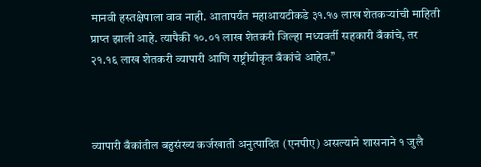मानवी हस्तक्षेपाला वाव नाही. आतापर्यंत महाआयटीकडे ३१.१७ लाख शेतकऱ्यांची माहिती प्राप्त झाली आहे. त्यापैकी १०.०१ लाख शेतकरी जिल्हा मध्यवर्ती सहकारी बँकांचे, तर २१.१६ लाख शेतकरी व्यापारी आणि राष्ट्रीयीकृत बँकांचे आहेत.’’



व्यापारी बँकांतील बहुसंख्य कर्जखाती अनुत्पादित (एनपीए) असल्याने शासनाने १ जुलै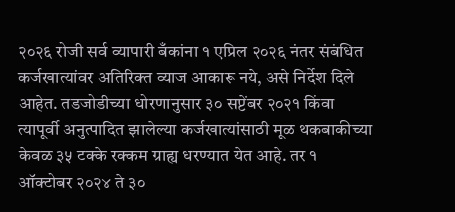२०२६ रोजी सर्व व्यापारी बँकांना १ एप्रिल २०२६ नंतर संबंधित कर्जखात्यांवर अतिरिक्त व्याज आकारू नये, असे निर्देश दिले आहेत. तडजोडीच्या धोरणानुसार ३० सप्टेंबर २०२१ किंवा त्यापूर्वी अनुत्पादित झालेल्या कर्जखात्यांसाठी मूळ थकबाकीच्या केवळ ३५ टक्के रक्कम ग्राह्य धरण्यात येत आहे. तर १ ऑक्टोबर २०२४ ते ३०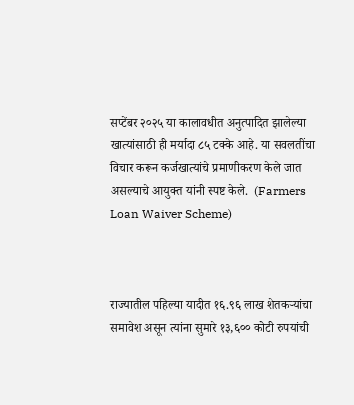सप्टेंबर २०२५ या कालावधीत अनुत्पादित झालेल्या खात्यांसाठी ही मर्यादा ८५ टक्के आहे. या सवलतींचा विचार करून कर्जखात्यांचे प्रमाणीकरण केले जात असल्याचे आयुक्त यांनी स्पष्ट केले.  (Farmers Loan Waiver Scheme)



राज्यातील पहिल्या यादीत १६.९६ लाख शेतकऱ्यांचा समावेश असून त्यांना सुमारे १३,६०० कोटी रुपयांची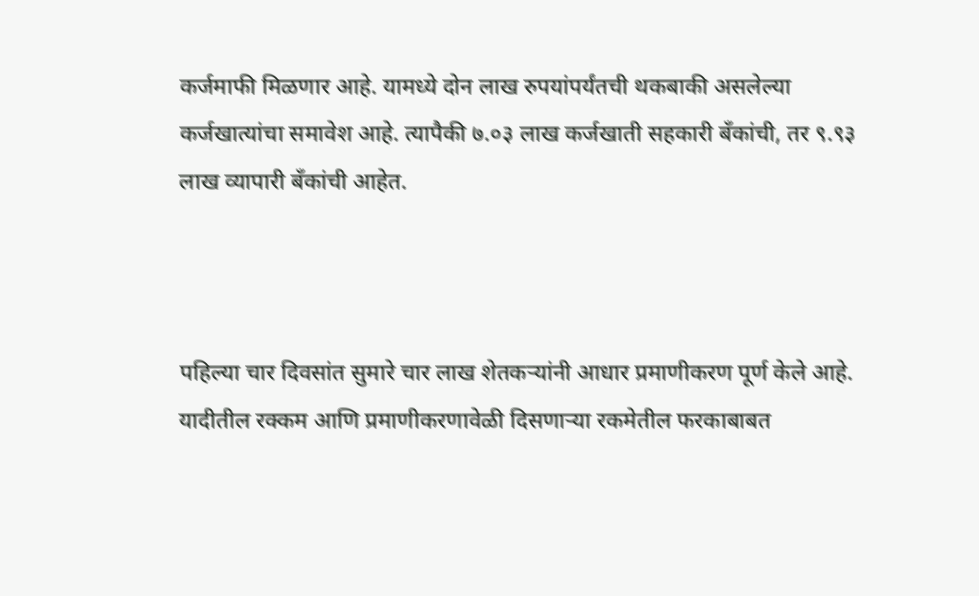कर्जमाफी मिळणार आहे. यामध्ये दोन लाख रुपयांपर्यंतची थकबाकी असलेल्या कर्जखात्यांचा समावेश आहे. त्यापैकी ७.०३ लाख कर्जखाती सहकारी बँकांची, तर ९.९३ लाख व्यापारी बँकांची आहेत.



पहिल्या चार दिवसांत सुमारे चार लाख शेतकऱ्यांनी आधार प्रमाणीकरण पूर्ण केले आहे. यादीतील रक्कम आणि प्रमाणीकरणावेळी दिसणाऱ्या रकमेतील फरकाबाबत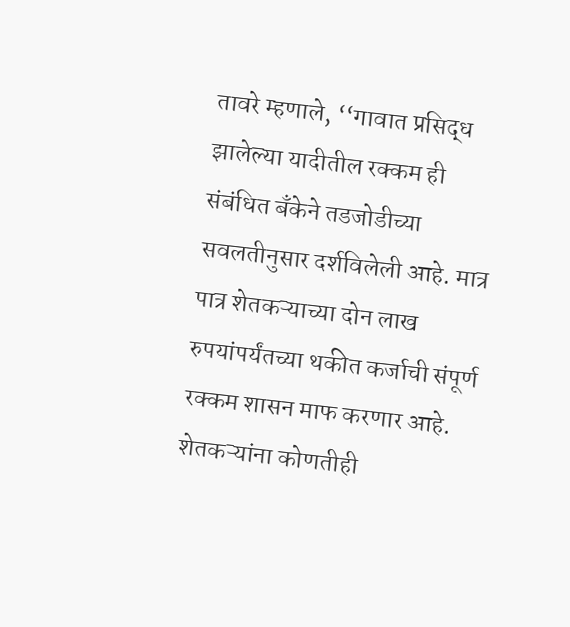तावरे म्हणाले, ‘‘गावात प्रसिद्ध झालेल्या यादीतील रक्कम ही संबंधित बँकेने तडजोडीच्या सवलतीनुसार दर्शविलेली आहे. मात्र पात्र शेतकऱ्याच्या दोन लाख रुपयांपर्यंतच्या थकीत कर्जाची संपूर्ण रक्कम शासन माफ करणार आहे. शेतकऱ्यांना कोणतीही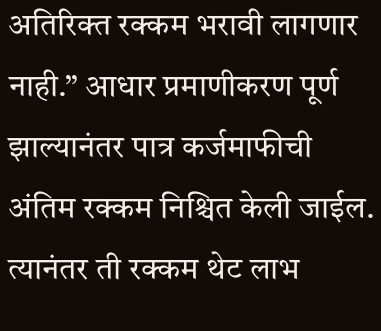अतिरिक्त रक्कम भरावी लागणार नाही.’’ आधार प्रमाणीकरण पूर्ण झाल्यानंतर पात्र कर्जमाफीची अंतिम रक्कम निश्चित केली जाईल. त्यानंतर ती रक्कम थेट लाभ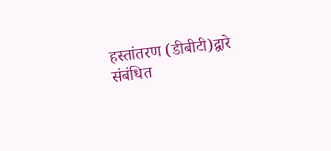हस्तांतरण (डीबीटी)द्वारे संबंधित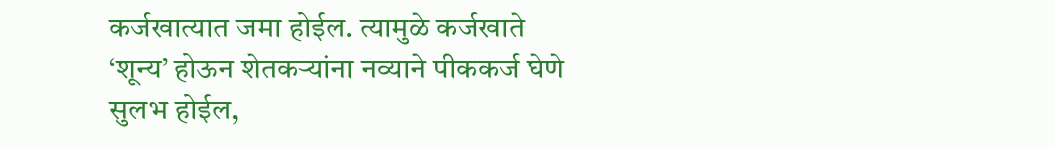कर्जखात्यात जमा होईल. त्यामुळे कर्जखाते ‘शून्य’ होऊन शेतकऱ्यांना नव्याने पीककर्ज घेणे सुलभ होईल,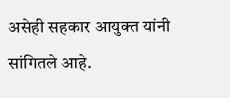असेही सहकार आयुक्त यांनी सांगितले आहे.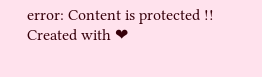error: Content is protected !!
Created with ❤